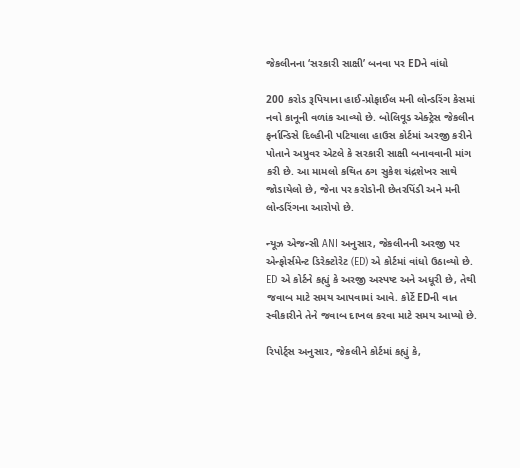જેકલીનના ‘સરકારી સાક્ષી’ બનવા પર EDને વાંધો

200 કરોડ રૂપિયાના હાઈ-પ્રોફાઈલ મની લોન્ડરિંગ કેસમાં નવો કાનૂની વળાંક આવ્યો છે. બોલિવૂડ એક્ટ્રેસ જેકલીન ફર્નાન્ડિસે દિલ્હીની પટિયાલા હાઉસ કોર્ટમાં અરજી કરીને પોતાને અપ્રુવર એટલે કે સરકારી સાક્ષી બનાવવાની માંગ કરી છે. આ મામલો કથિત ઠગ સુકેશ ચંદ્રશેખર સાથે જોડાયેલો છે, જેના પર કરોડોની છેતરપિંડી અને મની લોન્ડરિંગના આરોપો છે.

ન્યૂઝ એજન્સી ANI અનુસાર, જેકલીનની અરજી પર એન્ફોર્સમેન્ટ ડિરેક્ટોરેટ (ED) એ કોર્ટમાં વાંધો ઉઠાવ્યો છે. ED એ કોર્ટને કહ્યું કે અરજી અસ્પષ્ટ અને અધૂરી છે, તેથી જવાબ માટે સમય આપવામાં આવે. કોર્ટે EDની વાત સ્વીકારીને તેને જવાબ દાખલ કરવા માટે સમય આપ્યો છે.

રિપોર્ટ્સ અનુસાર, જેકલીને કોર્ટમાં કહ્યું કે,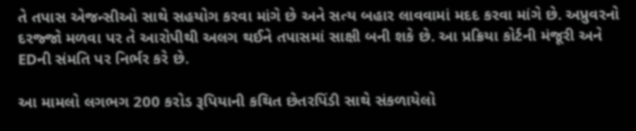તે તપાસ એજન્સીઓ સાથે સહયોગ કરવા માંગે છે અને સત્ય બહાર લાવવામાં મદદ કરવા માંગે છે. અપ્રુવરનો દરજ્જો મળવા પર તે આરોપીથી અલગ થઈને તપાસમાં સાક્ષી બની શકે છે. આ પ્રક્રિયા કોર્ટની મંજૂરી અને EDની સંમતિ પર નિર્ભર કરે છે.

આ મામલો લગભગ 200 કરોડ રૂપિયાની કથિત છેતરપિંડી સાથે સંકળાયેલો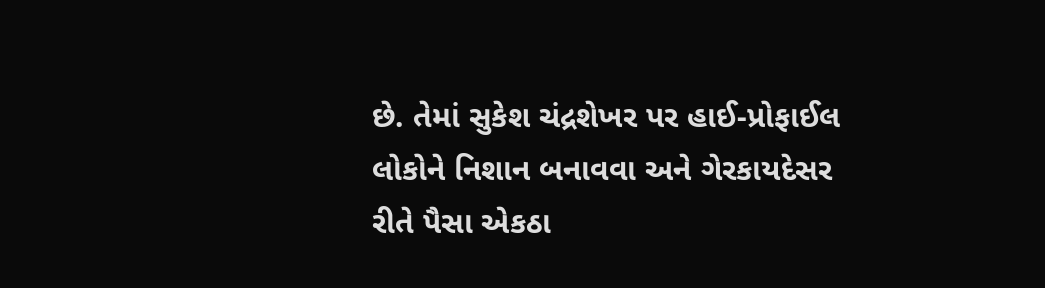છે. તેમાં સુકેશ ચંદ્રશેખર પર હાઈ-પ્રોફાઈલ લોકોને નિશાન બનાવવા અને ગેરકાયદેસર રીતે પૈસા એકઠા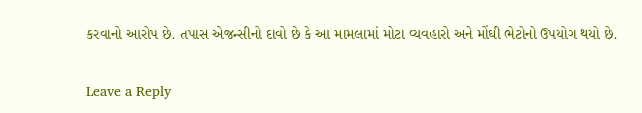કરવાનો આરોપ છે. તપાસ એજન્સીનો દાવો છે કે આ મામલામાં મોટા વ્યવહારો અને મોંઘી ભેટોનો ઉપયોગ થયો છે.

Leave a Reply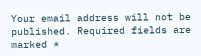Your email address will not be published. Required fields are marked *